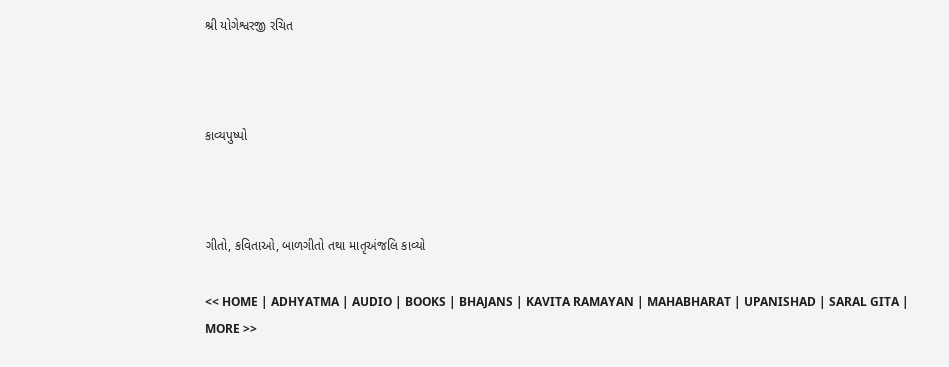શ્રી યોગેશ્વરજી રચિત



કાવ્યપુષ્પો



ગીતો, કવિતાઓ, બાળગીતો તથા માતૃઅંજલિ કાવ્યો

<< HOME | ADHYATMA | AUDIO | BOOKS | BHAJANS | KAVITA RAMAYAN | MAHABHARAT | UPANISHAD | SARAL GITA | MORE >>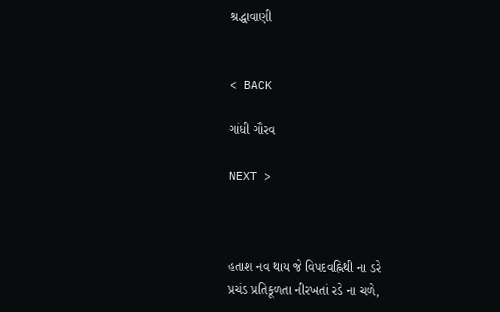શ્રદ્ધાવાણી


< BACK

ગાંધી ગૌરવ

NEXT >



હતાશ નવ થાય જે વિપદવહ્નિથી ના ડરે
પ્રચંડ પ્રતિકૂળતા નીરખતાં રડે ના ચળે,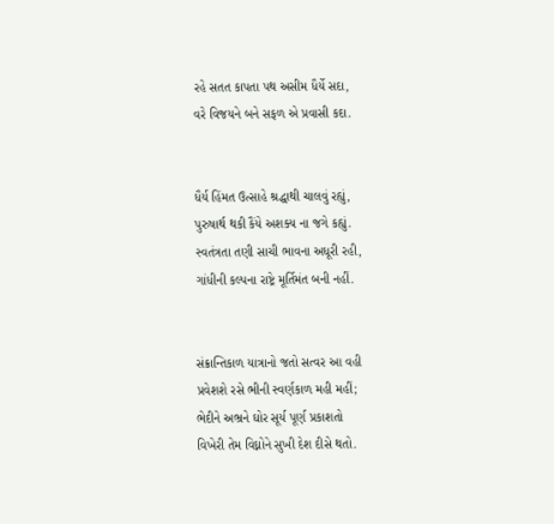રહે સતત કાપતા પથ અસીમ ધૈર્યે સદા,
વરે વિજયને બને સફળ એ પ્રવાસી કદા.


ધૈર્ય હિંમત ઉત્સાહે શ્રદ્ધાથી ચાલવું રહ્યું,
પુરુષાર્થ થકી કૈંયે અશક્ય ના જગે કહ્યું.
સ્વતંત્રતા તણી સાચી ભાવના અધૂરી રહી,
ગાંધીની કલ્પના રાષ્ટ્રે મૂર્તિમંત બની નહીં.


સંક્રાન્તિકાળ યાત્રાનો જતો સત્વર આ વહી
પ્રવેશશે રસે ભીની સ્વર્ણકાળ મહી મહીં;
ભેદીને અભ્રને ઘોર સૂર્ય પૂર્ણ પ્રકાશતો
વિખેરી તેમ વિઘ્નોને સુખી દેશ દીસે થતો.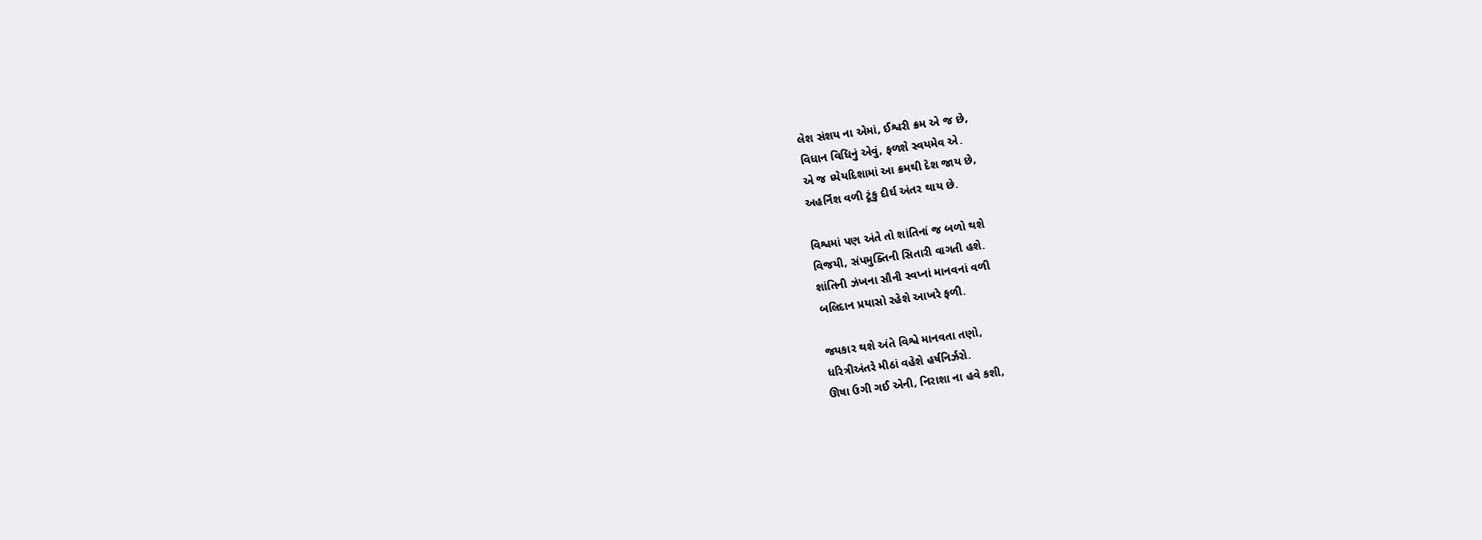લેશ સંશય ના એમાં, ઈશ્વરી ક્રમ એ જ છે,
વિધાન વિધિનું એવું, ફળશે સ્વયમેવ એ.
એ જ ધ્યેયદિશામાં આ ક્રમથી દેશ જાય છે,
અહર્નિશ વળી ટૂંકુ દીર્ઘ અંતર થાય છે.

વિશ્વમાં પણ અંતે તો શાંતિનાં જ બળો થશે
વિજયી, સંપમુક્તિની સિતારી વાગતી હશે.
શાંતિની ઝંખના સૌની સ્વપ્નાં માનવનાં વળી
બલિદાન પ્રયાસો રહેશે આખરે ફળી.

જયકાર થશે અંતે વિશ્વે માનવતા તણો,
ધરિત્રીઅંતરે મીઠાં વહેશે હર્ષનિર્ઝરો.
ઊષા ઉગી ગઈ એની, નિરાશા ના હવે કશી,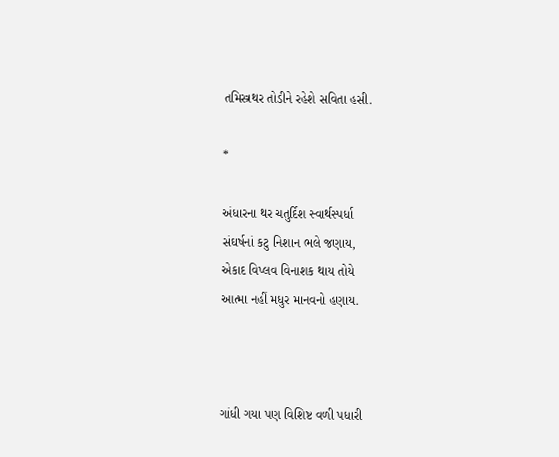તમિસ્ત્રથર તોડીને રહેશે સવિતા હસી.

*

અંધારના થર ચતુર્દિશ સ્વાર્થસ્પર્ધા
સંઘર્ષનાં કટુ નિશાન ભલે જણાય,
એકાદ વિપ્લવ વિનાશક થાય તોયે
આત્મા નહીં મધુર માનવનો હણાય.



ગાંધી ગયા પણ વિશિષ્ટ વળી પધારી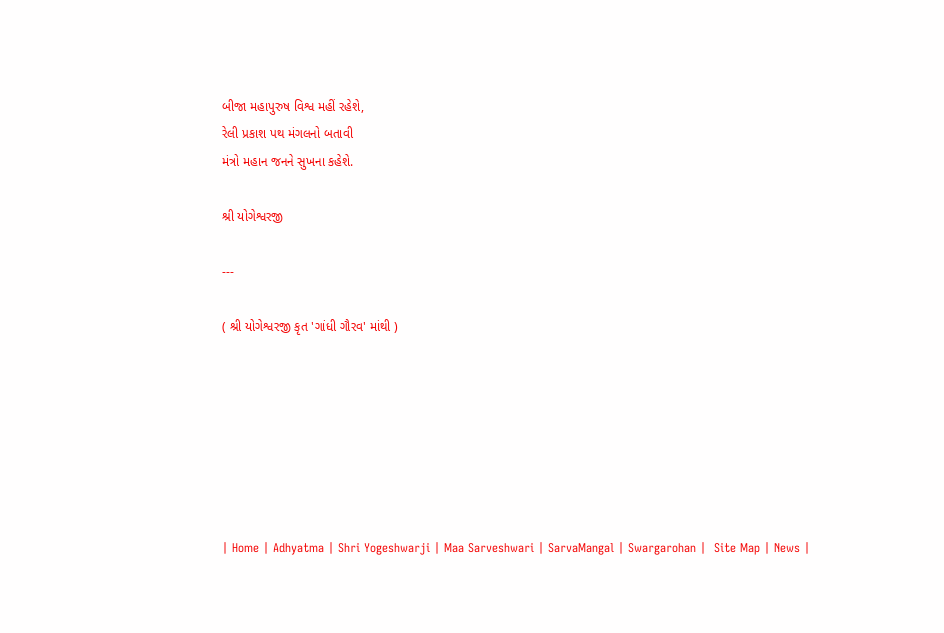બીજા મહાપુરુષ વિશ્વ મહીં રહેશે,
રેલી પ્રકાશ પથ મંગલનો બતાવી
મંત્રો મહાન જનને સુખના કહેશે.

શ્રી યોગેશ્વરજી

---

( શ્રી યોગેશ્વરજી કૃત 'ગાંધી ગૌરવ' માંથી )







| Home | Adhyatma | Shri Yogeshwarji | Maa Sarveshwari | SarvaMangal | Swargarohan |  Site Map | News |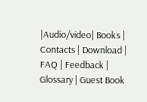|Audio/video| Books | Contacts | Download | FAQ | Feedback | Glossary | Guest Book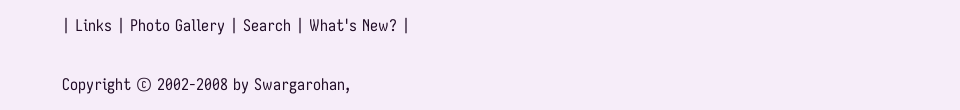| Links | Photo Gallery | Search | What's New? |

Copyright © 2002-2008 by Swargarohan,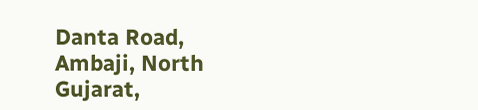Danta Road, Ambaji, North Gujarat,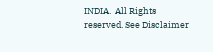INDIA.  All Rights reserved. See Disclaimer